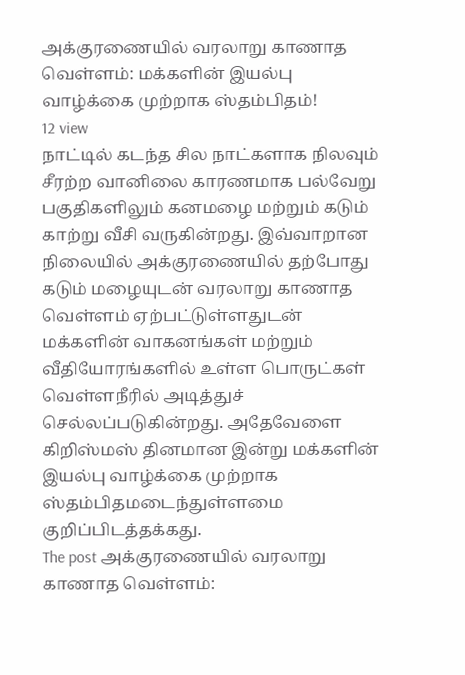அக்குரணையில் வரலாறு காணாத வெள்ளம்: மக்களின் இயல்பு வாழ்க்கை முற்றாக ஸ்தம்பிதம்!
12 view
நாட்டில் கடந்த சில நாட்களாக நிலவும் சீரற்ற வானிலை காரணமாக பல்வேறு பகுதிகளிலும் கனமழை மற்றும் கடும் காற்று வீசி வருகின்றது. இவ்வாறான நிலையில் அக்குரணையில் தற்போது கடும் மழையுடன் வரலாறு காணாத வெள்ளம் ஏற்பட்டுள்ளதுடன் மக்களின் வாகனங்கள் மற்றும் வீதியோரங்களில் உள்ள பொருட்கள் வெள்ளநீரில் அடித்துச் செல்லப்படுகின்றது. அதேவேளை கிறிஸ்மஸ் தினமான இன்று மக்களின் இயல்பு வாழ்க்கை முற்றாக ஸ்தம்பிதமடைந்துள்ளமை குறிப்பிடத்தக்கது.
The post அக்குரணையில் வரலாறு காணாத வெள்ளம்: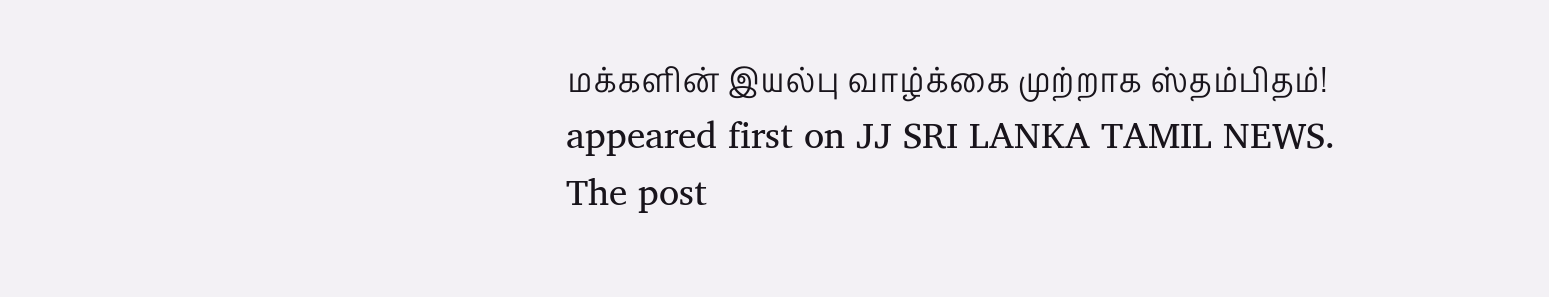மக்களின் இயல்பு வாழ்க்கை முற்றாக ஸ்தம்பிதம்! appeared first on JJ SRI LANKA TAMIL NEWS.
The post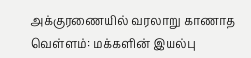அக்குரணையில் வரலாறு காணாத வெள்ளம்: மக்களின் இயல்பு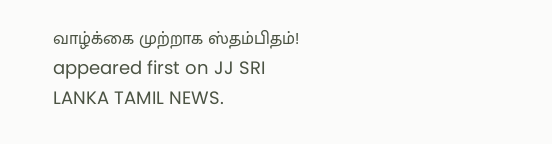வாழ்க்கை முற்றாக ஸ்தம்பிதம்! appeared first on JJ SRI LANKA TAMIL NEWS.